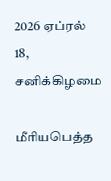2026 ஏப்ரல் 18, சனிக்கிழமை

மீரியபெத்த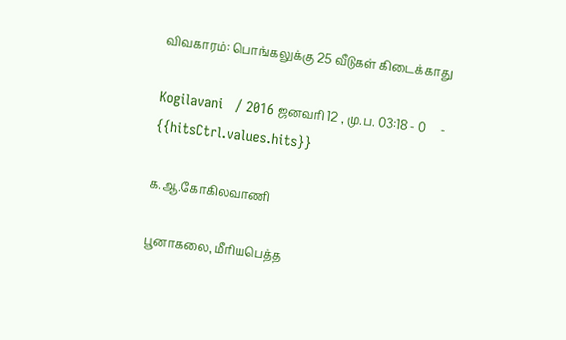விவகாரம்: பொங்கலுக்கு 25 வீடுகள் கிடைக்காது

Kogilavani   / 2016 ஜனவரி 12 , மு.ப. 03:18 - 0     - {{hitsCtrl.values.hits}}

க.ஆ.கோகிலவாணி

பூனாகலை, மீரியபெத்த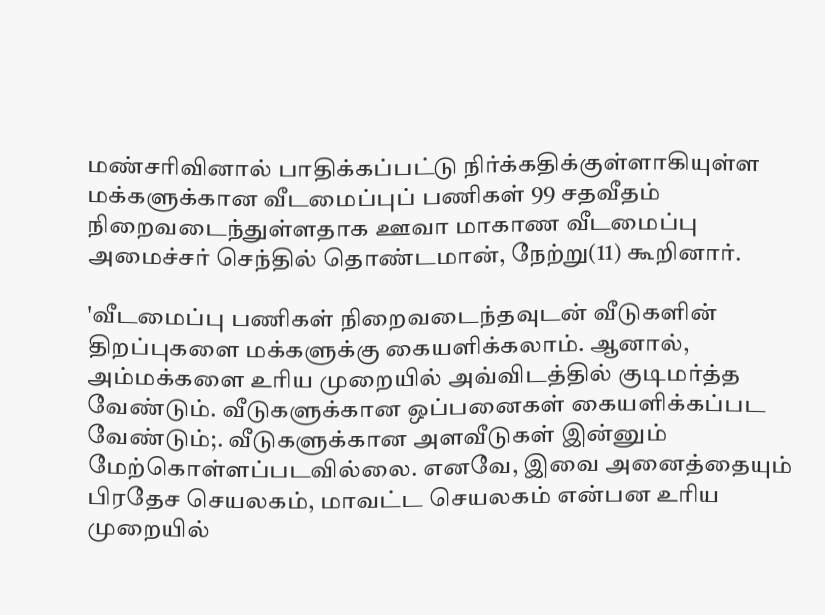மண்சரிவினால் பாதிக்கப்பட்டு நிர்க்கதிக்குள்ளாகியுள்ள மக்களுக்கான வீடமைப்புப் பணிகள் 99 சதவீதம் நிறைவடைந்துள்ளதாக ஊவா மாகாண வீடமைப்பு அமைச்சர் செந்தில் தொண்டமான், நேற்று(11) கூறினார்.

'வீடமைப்பு பணிகள் நிறைவடைந்தவுடன் வீடுகளின் திறப்புகளை மக்களுக்கு கையளிக்கலாம். ஆனால், அம்மக்களை உரிய முறையில் அவ்விடத்தில் குடிமர்த்த வேண்டும். வீடுகளுக்கான ஒப்பனைகள் கையளிக்கப்பட வேண்டும்;. வீடுகளுக்கான அளவீடுகள் இன்னும் மேற்கொள்ளப்படவில்லை. எனவே, இவை அனைத்தையும் பிரதேச செயலகம், மாவட்ட செயலகம் என்பன உரிய முறையில்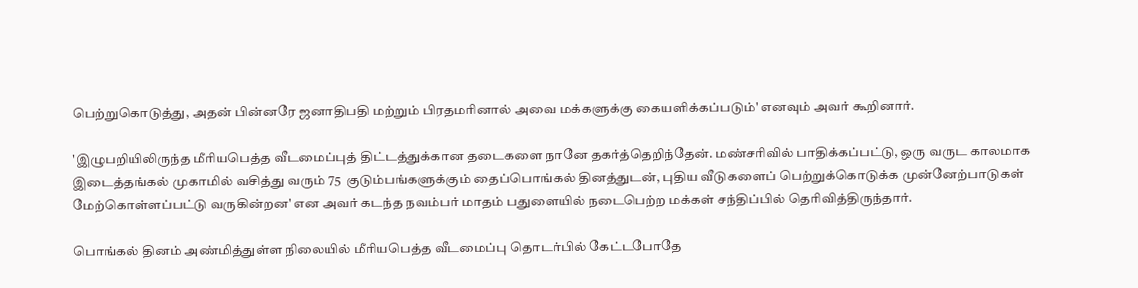பெற்றுகொடுத்து, அதன் பின்னரே ஜனாதிபதி மற்றும் பிரதமரினால் அவை மக்களுக்கு கையளிக்கப்படும்' எனவும் அவர் கூறினார்.

'இழுபறியிலிருந்த மீரியபெத்த வீடமைப்புத் திட்டத்துக்கான தடைகளை நானே தகர்த்தெறிந்தேன். மண்சரிவில் பாதிக்கப்பட்டு, ஒரு வருட காலமாக இடைத்தங்கல் முகாமில் வசித்து வரும் 75  குடும்பங்களுக்கும் தைப்பொங்கல் தினத்துடன், புதிய வீடுகளைப் பெற்றுக்கொடுக்க முன்னேற்பாடுகள் மேற்கொள்ளப்பட்டு வருகின்றன' என அவர் கடந்த நவம்பர் மாதம் பதுளையில் நடைபெற்ற மக்கள் சந்திப்பில் தெரிவித்திருந்தார்.

பொங்கல் தினம் அண்மித்துள்ள நிலையில் மீரியபெத்த வீடமைப்பு தொடர்பில் கேட்டபோதே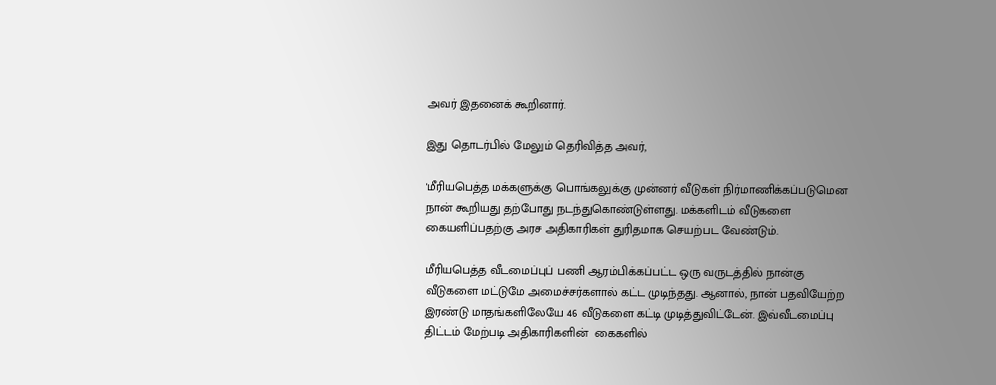அவர் இதனைக் கூறினார்.

இது தொடர்பில் மேலும் தெரிவித்த அவர்,

'மீரியபெத்த மக்களுக்கு பொங்கலுக்கு முன்னர் வீடுகள் நிர்மாணிக்கப்படுமென நான் கூறியது தற்போது நடந்துகொண்டுள்ளது. மக்களிடம் வீடுகளை கையளிப்பதற்கு அரச அதிகாரிகள் துரிதமாக செயற்பட வேண்டும்.

மீரியபெத்த வீடமைப்புப் பணி ஆரம்பிக்கப்பட்ட ஒரு வருடத்தில் நான்கு வீடுகளை மட்டுமே அமைச்சர்களால் கட்ட முடிந்தது. ஆனால், நான் பதவியேற்ற இரண்டு மாதங்களிலேயே 46 வீடுகளை கட்டி முடித்துவிட்டேன். இவ்வீடமைப்பு திட்டம் மேற்படி அதிகாரிகளின்  கைகளில்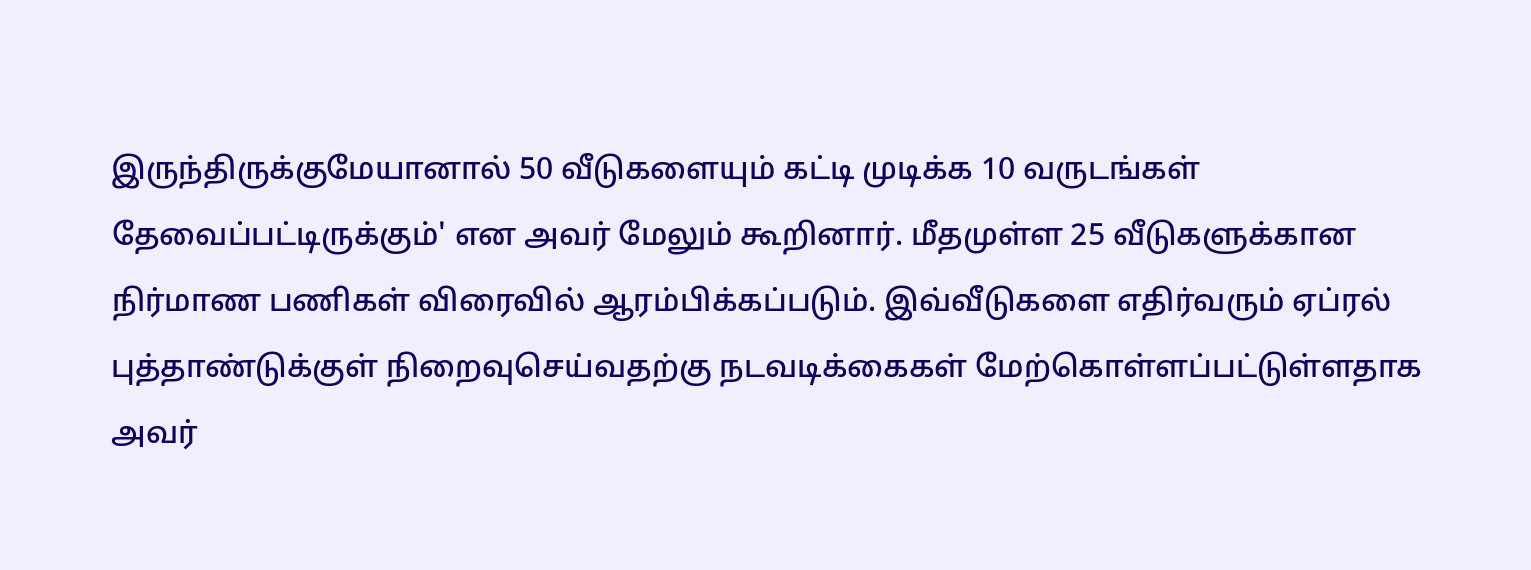இருந்திருக்குமேயானால் 50 வீடுகளையும் கட்டி முடிக்க 10 வருடங்கள் தேவைப்பட்டிருக்கும்' என அவர் மேலும் கூறினார். மீதமுள்ள 25 வீடுகளுக்கான நிர்மாண பணிகள் விரைவில் ஆரம்பிக்கப்படும். இவ்வீடுகளை எதிர்வரும் ஏப்ரல் புத்தாண்டுக்குள் நிறைவுசெய்வதற்கு நடவடிக்கைகள் மேற்கொள்ளப்பட்டுள்ளதாக அவர்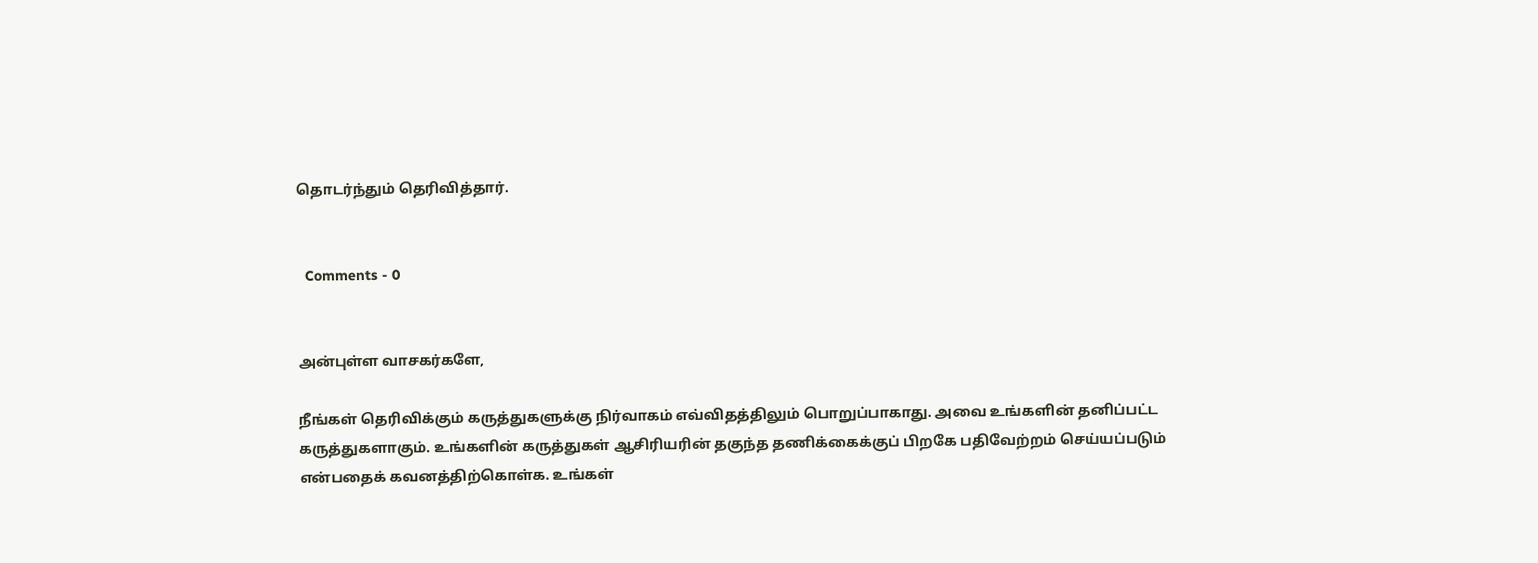தொடர்ந்தும் தெரிவித்தார்.


  Comments - 0


அன்புள்ள வாசகர்களே,

நீங்கள் தெரிவிக்கும் கருத்துகளுக்கு நிர்வாகம் எவ்விதத்திலும் பொறுப்பாகாது. அவை உங்களின் தனிப்பட்ட கருத்துகளாகும். உங்களின் கருத்துகள் ஆசிரியரின் தகுந்த தணிக்கைக்குப் பிறகே பதிவேற்றம் செய்யப்படும் என்பதைக் கவனத்திற்கொள்க. உங்கள்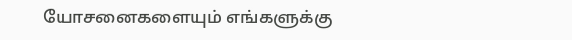யோசனைகளையும் எங்களுக்கு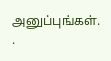அனுப்புங்கள். .